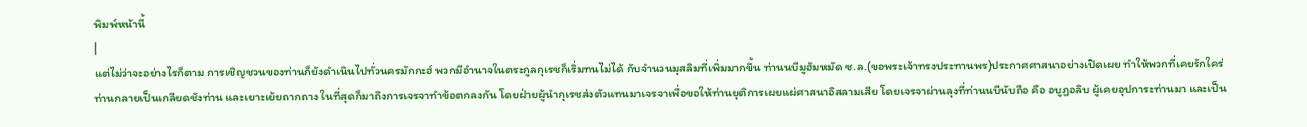พิมพ์หน้านี้
|
แต่ไม่ว่าจะอย่างไรก็ตาม การเชิญชวนของท่านก็ยังดำเนินไปทั่วนครมักกะฮ์ พวกมีอำนาจในตระกูลกุเรชก็เริ่มทนไม่ได้ กับจำนวนมุสลิมที่เพิ่มมากขึ้น ท่านนบีมูฮัมหมัด ซ.ล.(ขอพระเจ้าทรงประทานพร)ประกาศศาสนาอย่างเปิดเผย ทำให้พวกที่เคยรักใคร่ท่านกลายเป็นเกลียดชังท่าน และเยาะเย้ยถากถาง ในที่สุดก็มาถึงการเจรจาทำข้อตกลงกัน โดยฝ่ายผู้นำกุเรชส่งตัวแทนมาเจรจาเพื่อขอให้ท่านยุติการเผยแผ่ศาสนาอิสลามเสีย โดยเจรจาผ่านลุงที่ท่านนบีนับถือ คือ อบูฏอลิบ ผู้เคยอุปการะท่านมา และเป็น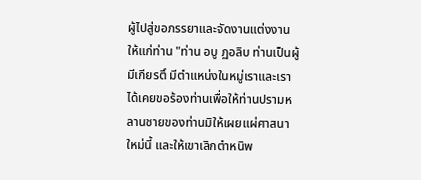ผู้ไปสู่ขอภรรยาและจัดงานแต่งงานให้แก่ท่าน "ท่าน อบู ฏอลิบ ท่านเป็นผู้มีเกียรติ์ มีตำแหน่งในหมู่เราและเราได้เคยขอร้องท่านเพื่อให้ท่านปรามหลานชายของท่านมิให้เผยแผ่ศาสนาใหม่นี้ และให้เขาเลิกตำหนิพ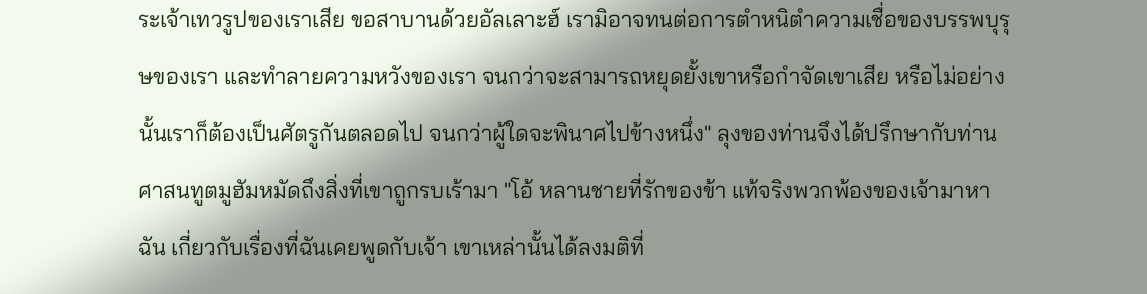ระเจ้าเทวรูปของเราเสีย ขอสาบานด้วยอัลเลาะฮ์ เรามิอาจทนต่อการตำหนิตำความเชื่อของบรรพบุรุษของเรา และทำลายความหวังของเรา จนกว่าจะสามารถหยุดยั้งเขาหรือกำจัดเขาเสีย หรือไม่อย่างนั้นเราก็ต้องเป็นศัตรูกันตลอดไป จนกว่าผู้ใดจะพินาศไปข้างหนึ่ง" ลุงของท่านจึงได้ปรึกษากับท่านศาสนทูตมูฮัมหมัดถึงสิ่งที่เขาถูกรบเร้ามา "โอ้ หลานชายที่รักของข้า แท้จริงพวกพ้องของเจ้ามาหาฉัน เกี่ยวกับเรื่องที่ฉันเคยพูดกับเจ้า เขาเหล่านั้นได้ลงมติที่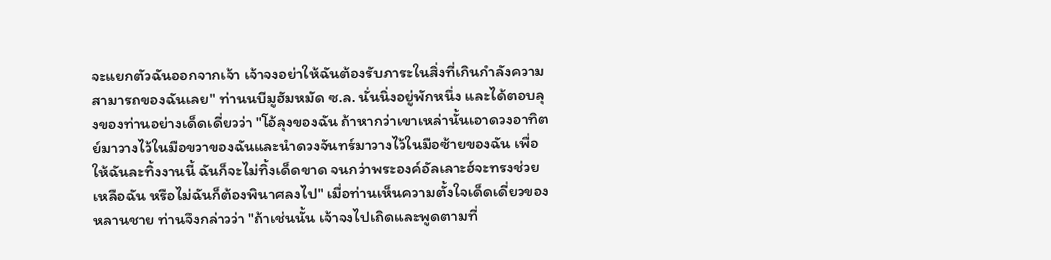จะแยกตัวฉันออกจากเจ้า เจ้าจงอย่าให้ฉันต้องรับภาระในสิ่งที่เกินกำลังความสามารถของฉันเลย" ท่านนบีมูฮัมหมัด ซ.ล. นั่นนิ่งอยู่พักหนึ่ง และได้ตอบลุงของท่านอย่างเด็ดเดี่ยวว่า "โอ้ลุงของฉัน ถ้าหากว่าเขาเหล่านั้นเอาดวงอาทิตย์มาวางไว้ในมือขวาของฉันและนำดวงจันทร์มาวางไว้ในมือซ้ายของฉัน เพื่อให้ฉันละทิ้งงานนี้ ฉันก็จะไม่ทิ้งเด็ดขาด จนกว่าพระองค์อัลเลาะฮ์จะทรงช่วยเหลือฉัน หรือไม่ฉันก็ต้องพินาศลงไป" เมื่อท่านเห็นความตั้งใจเด็ดเดี่ยวของหลานชาย ท่านจึงกล่าวว่า "ถ้าเช่นนั้น เจ้าจงไปเถิดและพูดตามที่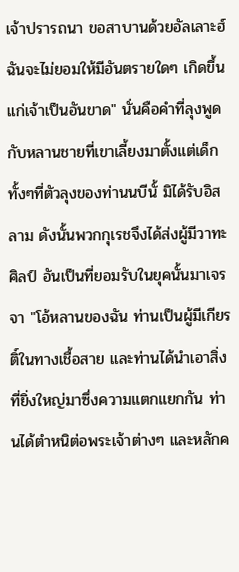เจ้าปรารถนา ขอสาบานด้วยอัลเลาะฮ์ ฉันจะไม่ยอมให้มีอันตรายใดๆ เกิดขึ้นแก่เจ้าเป็นอันขาด" นั่นคือคำที่ลุงพูดกับหลานชายที่เขาเลี้ยงมาตั้งแต่เด็ก ทั้งๆที่ตัวลุงของท่านนบีนั้ มิได้รับอิสลาม ดังนั้นพวกกุเรชจึงได้ส่งผู้มีวาทะศิลป์ อันเป็นที่ยอมรับในยุคนั้นมาเจรจา "โอ้หลานของฉัน ท่านเป็นผู้มีเกียรติ์ในทางเชื้อสาย และท่านได้นำเอาสิ่งที่ยิ่งใหญ่มาซึ่งความแตกแยกกัน ท่านได้ตำหนิต่อพระเจ้าต่างๆ และหลักค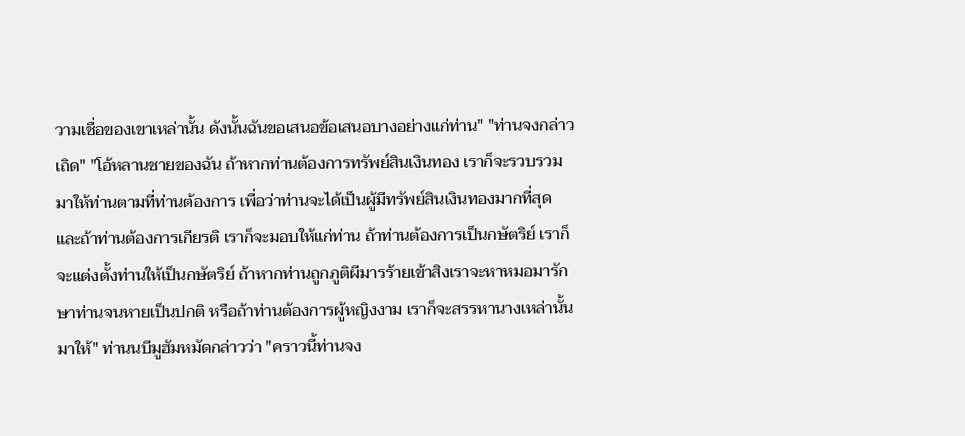วามเชื่อของเขาเหล่านั้น ดังนั้นฉันขอเสนอข้อเสนอบางอย่างแก่ท่าน" "ท่านจงกล่าวเถิด" "โอ้หลานชายของฉัน ถ้าหากท่านต้องการทรัพย์สินเงินทอง เราก็จะรวบรวมมาให้ท่านตามที่ท่านต้องการ เพื่อว่าท่านจะได้เป็นผู้มีทรัพย์สินเงินทองมากที่สุด และถ้าท่านต้องการเกียรติ เราก็จะมอบให้แก่ท่าน ถ้าท่านต้องการเป็นกษัตริย์ เราก็จะแต่งตั้งท่านให้เป็นกษัตริย์ ถ้าหากท่านถูกภูติผีมารร้ายเข้าสิงเราจะหาหมอมารักษาท่านจนหายเป็นปกติ หรือถ้าท่านต้องการผู้หญิงงาม เราก็จะสรรหานางเหล่านั้นมาให้" ท่านนบีมูฮัมหมัดกล่าวว่า "คราวนี้ท่านจง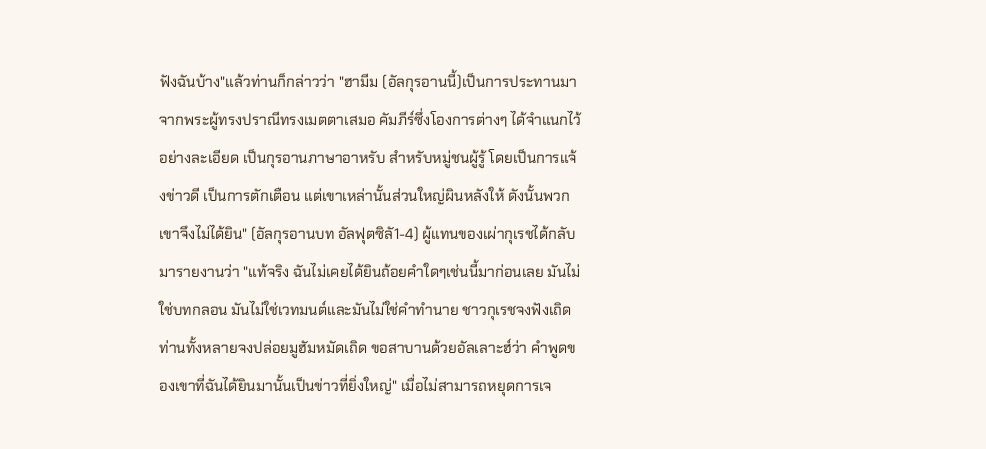ฟังฉันบ้าง"แล้วท่านก็กล่าวว่า "ฮามีม (อัลกุรอานนี้)เป็นการประทานมาจากพระผู้ทรงปราณีทรงเมตตาเสมอ คัมภีร์ซึ่งโองการต่างๆ ได้จำแนกไว้อย่างละเอียด เป็นกุรอานภาษาอาหรับ สำหรับหมู่ชนผู้รู้ โดยเป็นการแจ้งข่าวดี เป็นการตักเตือน แต่เขาเหล่านั้นส่วนใหญ่ผินหลังให้ ดังนั้นพวกเขาจึงไม่ได้ยิน" (อัลกุรอานบท อัลฟุตซิลั1-4) ผู้แทนของเผ่ากุเรชได้กลับมารายงานว่า "แท้จริง ฉันไม่เคยได้ยินถ้อยคำใดๆเช่นนี้มาก่อนเลย มันไม่ใช่บทกลอน มันไม่ใช่เวทมนต์และมันไม่ใช่คำทำนาย ชาวกุเรชจงฟังเถิด ท่านทั้งหลายจงปล่อยมูฮัมหมัดเถิด ขอสาบานด้วยอัลเลาะฮ์ว่า คำพูดของเขาที่ฉันได้ยินมานั้นเป็นข่าวที่ยิ่งใหญ่" เมื่อไม่สามารถหยุดการเจ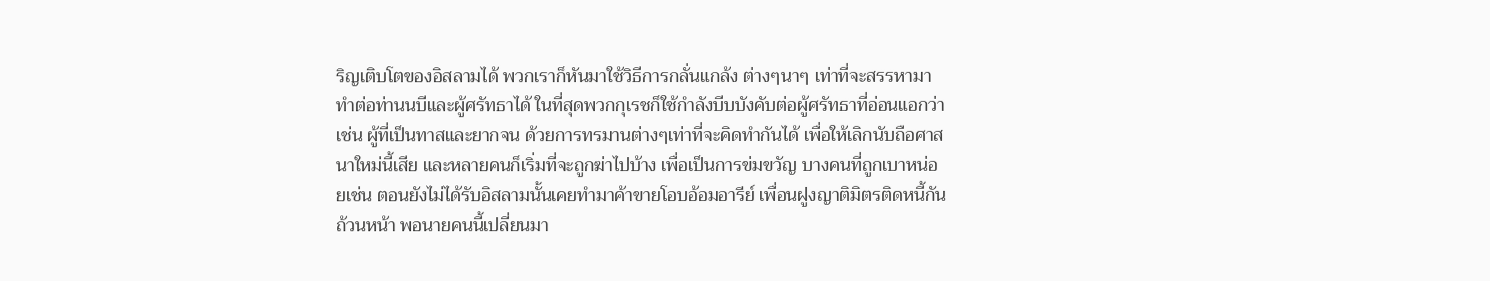ริญเติบโตของอิสลามได้ พวกเราก็หันมาใช้วิธีการกลั่นแกล้ง ต่างๆนาๆ เท่าที่จะสรรหามาทำต่อท่านนบีและผู้ศรัทธาได้ ในที่สุดพวกกุเรชก็ใช้กำลังบีบบังคับต่อผู้ศรัทธาที่อ่อนแอกว่า เช่น ผู้ที่เป็นทาสและยากจน ด้วยการทรมานต่างๆเท่าที่จะคิดทำกันได้ เพื่อให้เลิกนับถือศาสนาใหม่นี้เสีย และหลายคนก็เริ่มที่จะถูกฆ่าไปบ้าง เพื่อเป็นการข่มขวัญ บางคนที่ถูกเบาหน่อยเช่น ตอนยังไม่ได้รับอิสลามนั้นเคยทำมาค้าขายโอบอ้อมอารีย์ เพื่อนฝูงญาติมิตรติดหนี้กันถ้วนหน้า พอนายคนนี้เปลี่ยนมา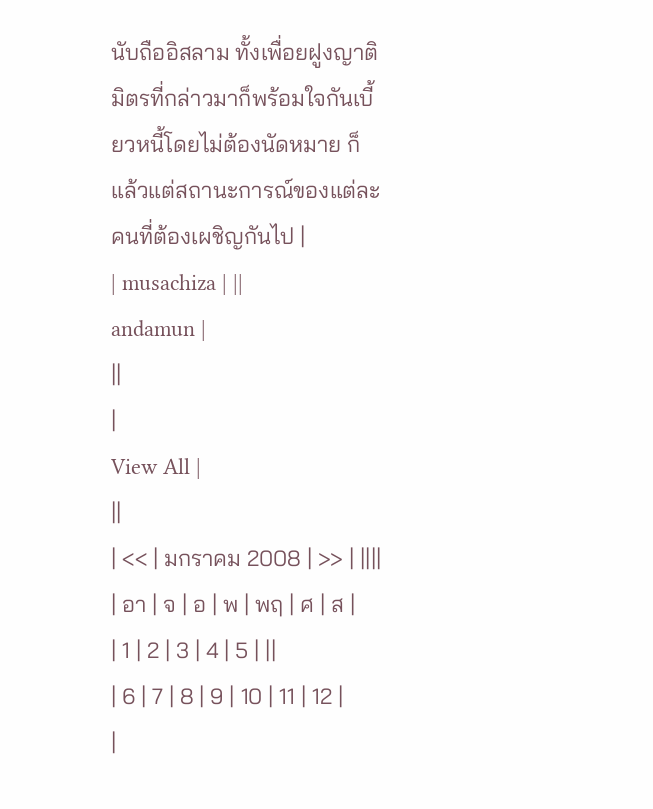นับถืออิสลาม ทั้งเพื่อยฝูงญาติมิตรที่กล่าวมาก็พร้อมใจกันเบี้ยวหนี้โดยไม่ต้องนัดหมาย ก็แล้วแต่สถานะการณ์ของแต่ละคนที่ต้องเผชิญกันไป |
| musachiza | ||
andamun |
||
|
View All |
||
| << | มกราคม 2008 | >> | ||||
| อา | จ | อ | พ | พฤ | ศ | ส |
| 1 | 2 | 3 | 4 | 5 | ||
| 6 | 7 | 8 | 9 | 10 | 11 | 12 |
|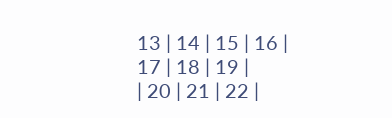13 | 14 | 15 | 16 | 17 | 18 | 19 |
| 20 | 21 | 22 |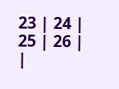23 | 24 | 25 | 26 |
|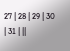27 | 28 | 29 | 30 | 31 | ||